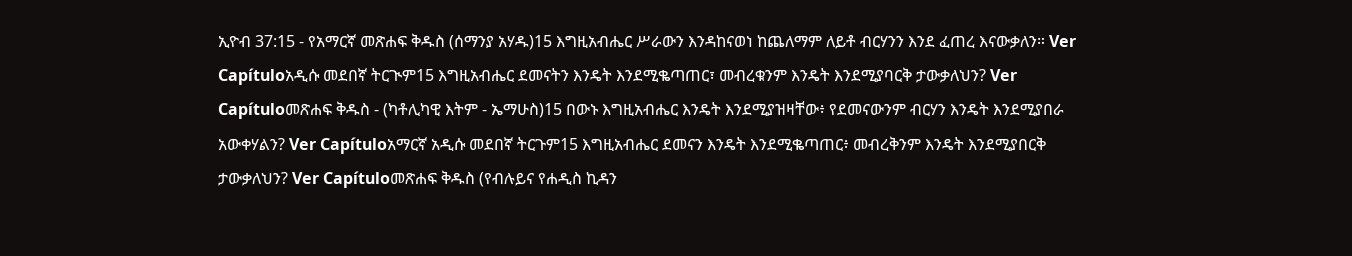ኢዮብ 37:15 - የአማርኛ መጽሐፍ ቅዱስ (ሰማንያ አሃዱ)15 እግዚአብሔር ሥራውን እንዳከናወነ ከጨለማም ለይቶ ብርሃንን እንደ ፈጠረ እናውቃለን። Ver Capítuloአዲሱ መደበኛ ትርጒም15 እግዚአብሔር ደመናትን እንዴት እንደሚቈጣጠር፣ መብረቁንም እንዴት እንደሚያባርቅ ታውቃለህን? Ver Capítuloመጽሐፍ ቅዱስ - (ካቶሊካዊ እትም - ኤማሁስ)15 በውኑ እግዚአብሔር እንዴት እንደሚያዝዛቸው፥ የደመናውንም ብርሃን እንዴት እንደሚያበራ አውቀሃልን? Ver Capítuloአማርኛ አዲሱ መደበኛ ትርጉም15 እግዚአብሔር ደመናን እንዴት እንደሚቈጣጠር፥ መብረቅንም እንዴት እንደሚያበርቅ ታውቃለህን? Ver Capítuloመጽሐፍ ቅዱስ (የብሉይና የሐዲስ ኪዳን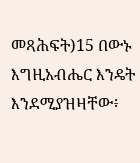መጻሕፍት)15 በውኑ እግዚአብሔር እንዴት እንደሚያዝዛቸው፥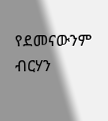የደመናውንም ብርሃን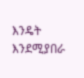እንዴት እንደሚያበራ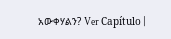አውቀሃልን? Ver Capítulo |